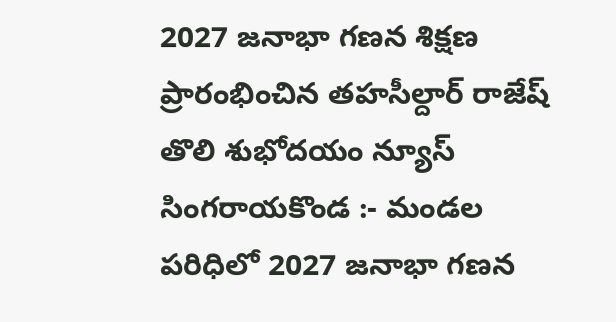2027 జనాభా గణన శిక్షణ ప్రారంభించిన తహసీల్దార్ రాజేష్
తొలి శుభోదయం న్యూస్ సింగరాయకొండ :- మండల పరిధిలో 2027 జనాభా గణన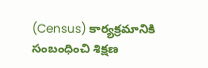(Census) కార్యక్రమానికి సంబంధించి శిక్షణ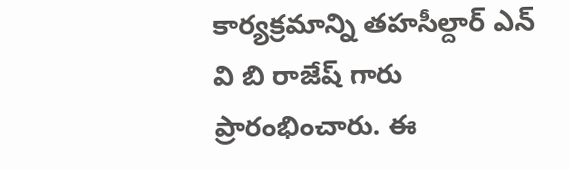కార్యక్రమాన్ని తహసీల్దార్ ఎన్ వి బి రాజేష్ గారు ప్రారంభించారు. ఈ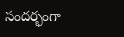సందర్భంగా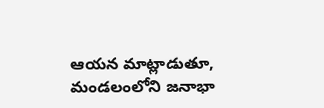ఆయన మాట్లాడుతూ, మండలంలోని జనాభా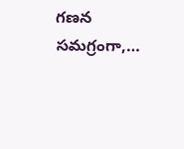గణన సమగ్రంగా,…